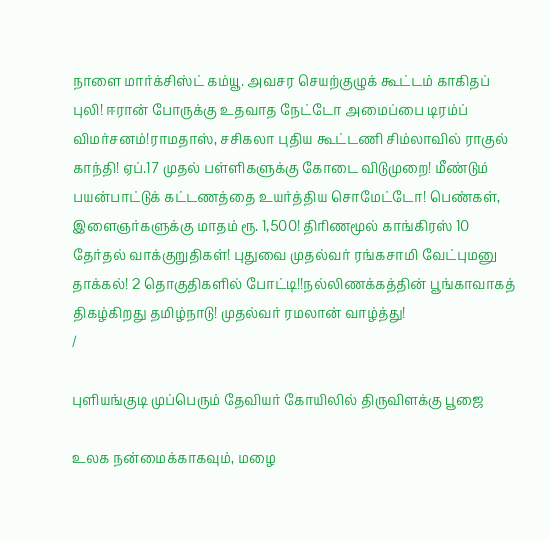நாளை மார்க்சிஸ்ட் கம்யூ. அவசர செயற்குழுக் கூட்டம் காகிதப் புலி! ஈரான் போருக்கு உதவாத நேட்டோ அமைப்பை டிரம்ப் விமர்சனம்!ராமதாஸ், சசிகலா புதிய கூட்டணி சிம்லாவில் ராகுல் காந்தி! ஏப்.17 முதல் பள்ளிகளுக்கு கோடை விடுமுறை! மீண்டும் பயன்பாட்டுக் கட்டணத்தை உயர்த்திய சொமேட்டோ! பெண்கள், இளைஞர்களுக்கு மாதம் ரூ. 1,500! திரிணமூல் காங்கிரஸ் 10 தேர்தல் வாக்குறுதிகள்! புதுவை முதல்வர் ரங்கசாமி வேட்புமனு தாக்கல்! 2 தொகுதிகளில் போட்டி!!நல்லிணக்கத்தின் பூங்காவாகத் திகழ்கிறது தமிழ்நாடு! முதல்வர் ரமலான் வாழ்த்து!
/

புளியங்குடி முப்பெரும் தேவியர் கோயிலில் திருவிளக்கு பூஜை

உலக நன்மைக்காகவும், மழை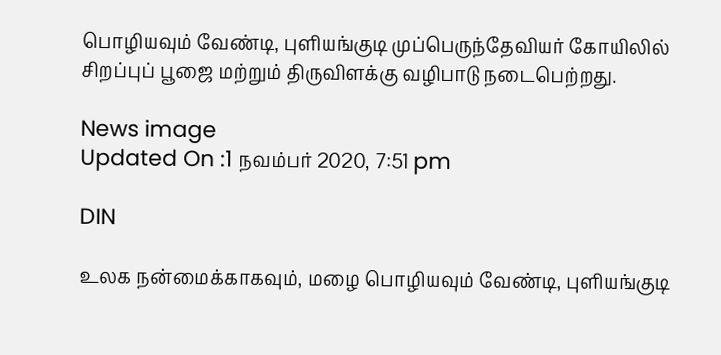பொழியவும் வேண்டி, புளியங்குடி முப்பெருந்தேவியர் கோயிலில் சிறப்புப் பூஜை மற்றும் திருவிளக்கு வழிபாடு நடைபெற்றது.

News image
Updated On :1 நவம்பர் 2020, 7:51 pm

DIN

உலக நன்மைக்காகவும், மழை பொழியவும் வேண்டி, புளியங்குடி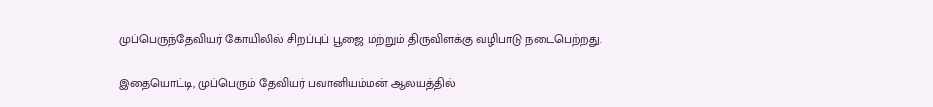முப்பெருந்தேவியர் கோயிலில் சிறப்புப் பூஜை மற்றும் திருவிளக்கு வழிபாடு நடைபெற்றது.

இதையொட்டி, முப்பெரும் தேவியர் பவானியம்மன் ஆலயத்தில்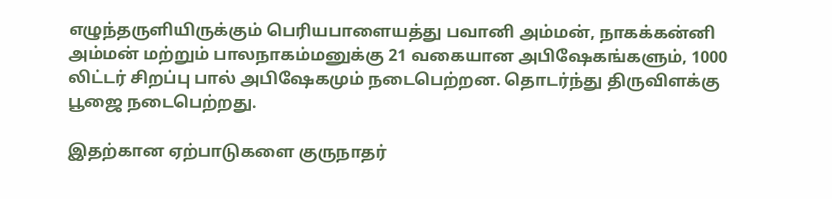எழுந்தருளியிருக்கும் பெரியபாளையத்து பவானி அம்மன், நாகக்கன்னி அம்மன் மற்றும் பாலநாகம்மனுக்கு 21 வகையான அபிஷேகங்களும், 1000 லிட்டர் சிறப்பு பால் அபிஷேகமும் நடைபெற்றன. தொடர்ந்து திருவிளக்கு பூஜை நடைபெற்றது.

இதற்கான ஏற்பாடுகளை குருநாதர்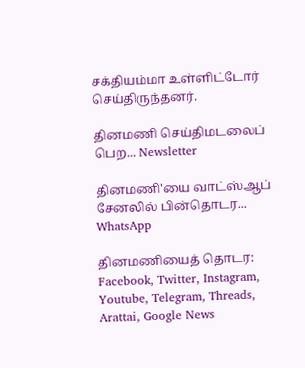சக்தியம்மா உள்ளிட்டோர் செய்திருந்தனர்.

தினமணி செய்திமடலைப் பெற... Newsletter

தினமணி'யை வாட்ஸ்ஆப் சேனலில் பின்தொடர... WhatsApp

தினமணியைத் தொடர: Facebook, Twitter, Instagram, Youtube, Telegram, Threads, Arattai, Google News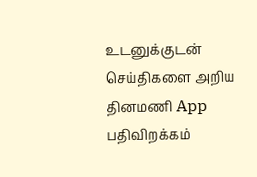உடனுக்குடன் செய்திகளை அறிய தினமணி App பதிவிறக்கம்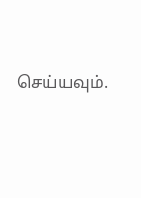செய்யவும்.